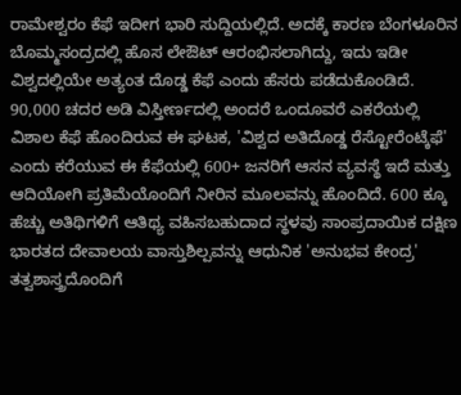ರಾಮೇಶ್ವರಂ ಕೆಫೆ ಇದೀಗ ಭಾರಿ ಸುದ್ದಿಯಲ್ಲಿದೆ. ಅದಕ್ಕೆ ಕಾರಣ ಬೆಂಗಳೂರಿನ ಬೊಮ್ಮಸಂದ್ರದಲ್ಲಿ ಹೊಸ ಲೇಔಟ್ ಆರಂಭಿಸಲಾಗಿದ್ದು, ಇದು ಇಡೀ ವಿಶ್ವದಲ್ಲಿಯೇ ಅತ್ಯಂತ ದೊಡ್ಡ ಕೆಫೆ ಎಂದು ಹೆಸರು ಪಡೆದುಕೊಂಡಿದೆ. 90,000 ಚದರ ಅಡಿ ವಿಸ್ತೀರ್ಣದಲ್ಲಿ ಅಂದರೆ ಒಂದೂವರೆ ಎಕರೆಯಲ್ಲಿ ವಿಶಾಲ ಕೆಫೆ ಹೊಂದಿರುವ ಈ ಘಟಕ, 'ವಿಶ್ವದ ಅತಿದೊಡ್ಡ ರೆಸ್ಟೋರೆಂಟ್ಕೆಫೆ' ಎಂದು ಕರೆಯುವ ಈ ಕೆಫೆಯಲ್ಲಿ 600+ ಜನರಿಗೆ ಆಸನ ವ್ಯವಸ್ಥೆ ಇದೆ ಮತ್ತು ಆದಿಯೋಗಿ ಪ್ರತಿಮೆಯೊಂದಿಗೆ ನೀರಿನ ಮೂಲವನ್ನು ಹೊಂದಿದೆ. 600 ಕ್ಕೂ ಹೆಚ್ಚು ಅತಿಥಿಗಳಿಗೆ ಆತಿಥ್ಯ ವಹಿಸಬಹುದಾದ ಸ್ಥಳವು ಸಾಂಪ್ರದಾಯಿಕ ದಕ್ಷಿಣ ಭಾರತದ ದೇವಾಲಯ ವಾಸ್ತುಶಿಲ್ಪವನ್ನು ಆಧುನಿಕ 'ಅನುಭವ ಕೇಂದ್ರ' ತತ್ವಶಾಸ್ತ್ರದೊಂದಿಗೆ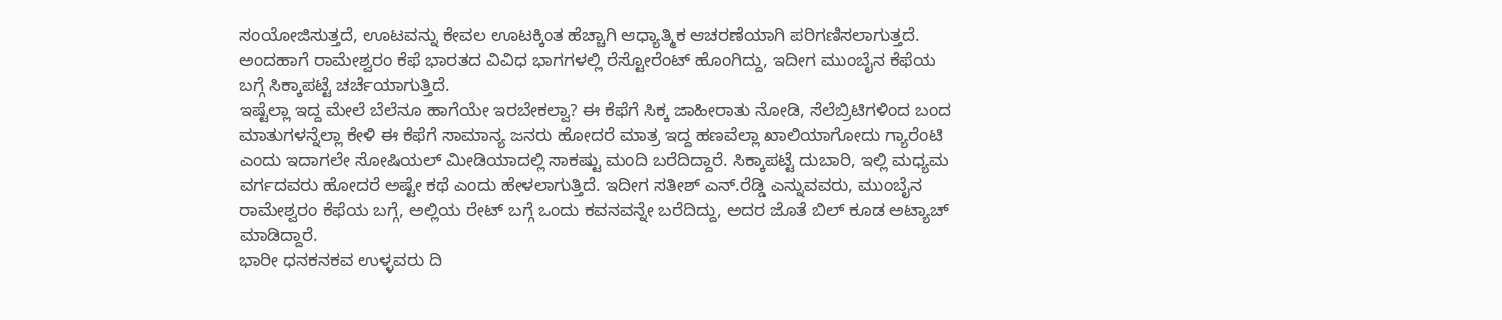ಸಂಯೋಜಿಸುತ್ತದೆ, ಊಟವನ್ನು ಕೇವಲ ಊಟಕ್ಕಿಂತ ಹೆಚ್ಚಾಗಿ ಆಧ್ಯಾತ್ಮಿಕ ಆಚರಣೆಯಾಗಿ ಪರಿಗಣಿಸಲಾಗುತ್ತದೆ. ಅಂದಹಾಗೆ ರಾಮೇಶ್ವರಂ ಕೆಫೆ ಭಾರತದ ವಿವಿಧ ಭಾಗಗಳಲ್ಲಿ ರೆಸ್ಟೋರೆಂಟ್ ಹೊಂಗಿದ್ದು, ಇದೀಗ ಮುಂಬೈನ ಕೆಫೆಯ ಬಗ್ಗೆ ಸಿಕ್ಕಾಪಟ್ಟೆ ಚರ್ಚೆಯಾಗುತ್ತಿದೆ.
ಇಷ್ಟೆಲ್ಲಾ ಇದ್ದ ಮೇಲೆ ಬೆಲೆನೂ ಹಾಗೆಯೇ ಇರಬೇಕಲ್ವಾ? ಈ ಕೆಫೆಗೆ ಸಿಕ್ಕ ಜಾಹೀರಾತು ನೋಡಿ, ಸೆಲೆಬ್ರಿಟಿಗಳಿಂದ ಬಂದ ಮಾತುಗಳನ್ನೆಲ್ಲಾ ಕೇಳಿ ಈ ಕೆಫೆಗೆ ಸಾಮಾನ್ಯ ಜನರು ಹೋದರೆ ಮಾತ್ರ ಇದ್ದ ಹಣವೆಲ್ಲಾ ಖಾಲಿಯಾಗೋದು ಗ್ಯಾರೆಂಟಿ ಎಂದು ಇದಾಗಲೇ ಸೋಷಿಯಲ್ ಮೀಡಿಯಾದಲ್ಲಿ ಸಾಕಷ್ಟು ಮಂದಿ ಬರೆದಿದ್ದಾರೆ. ಸಿಕ್ಕಾಪಟ್ಟೆ ದುಬಾರಿ, ಇಲ್ಲಿ ಮಧ್ಯಮ ವರ್ಗದವರು ಹೋದರೆ ಅಷ್ಟೇ ಕಥೆ ಎಂದು ಹೇಳಲಾಗುತ್ತಿದೆ. ಇದೀಗ ಸತೀಶ್ ಎನ್.ರೆಡ್ಡಿ ಎನ್ನುವವರು, ಮುಂಬೈನ ರಾಮೇಶ್ವರಂ ಕೆಫೆಯ ಬಗ್ಗೆ, ಅಲ್ಲಿಯ ರೇಟ್ ಬಗ್ಗೆ ಒಂದು ಕವನವನ್ನೇ ಬರೆದಿದ್ದು, ಅದರ ಜೊತೆ ಬಿಲ್ ಕೂಡ ಅಟ್ಯಾಚ್ ಮಾಡಿದ್ದಾರೆ.
ಭಾರೀ ಧನಕನಕವ ಉಳ್ಳವರು ದಿ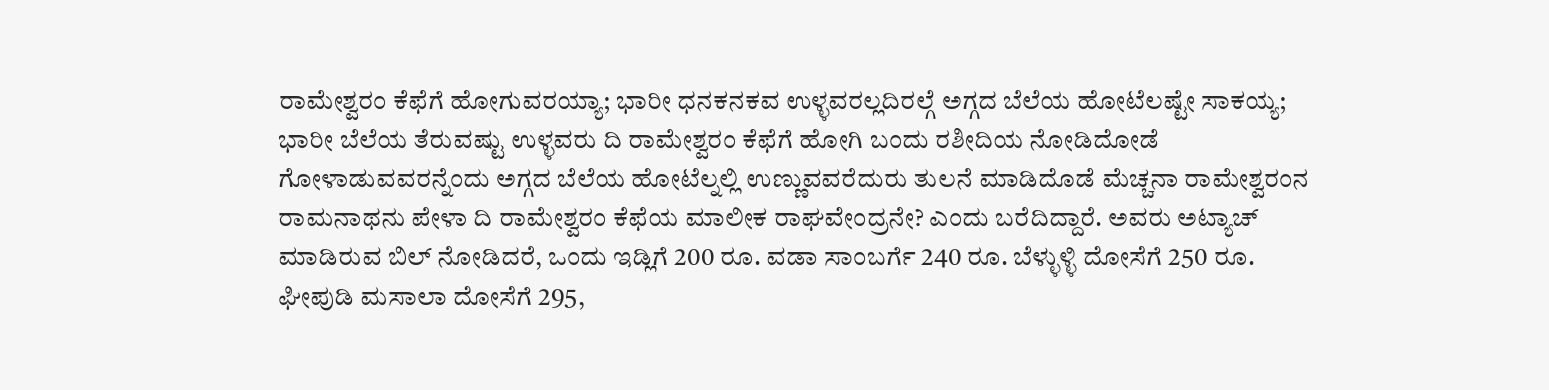ರಾಮೇಶ್ವರಂ ಕೆಫೆಗೆ ಹೋಗುವರಯ್ಯಾ; ಭಾರೀ ಧನಕನಕವ ಉಳ್ಳವರಲ್ಲದಿರಲ್ಗೆ ಅಗ್ಗದ ಬೆಲೆಯ ಹೋಟೆಲಷ್ಟೇ ಸಾಕಯ್ಯ; ಭಾರೀ ಬೆಲೆಯ ತೆರುವಷ್ಟು ಉಳ್ಳವರು ದಿ ರಾಮೇಶ್ವರಂ ಕೆಫೆಗೆ ಹೋಗಿ ಬಂದು ರಶೀದಿಯ ನೋಡಿದೋಡೆ ಗೋಳಾಡುವವರನ್ನೆಂದು ಅಗ್ಗದ ಬೆಲೆಯ ಹೋಟೆಲ್ನಲ್ಲಿ ಉಣ್ಣುವವರೆದುರು ತುಲನೆ ಮಾಡಿದೊಡೆ ಮೆಚ್ಚನಾ ರಾಮೇಶ್ವರಂನ ರಾಮನಾಥನು ಪೇಳಾ ದಿ ರಾಮೇಶ್ವರಂ ಕೆಫೆಯ ಮಾಲೀಕ ರಾಘವೇಂದ್ರನೇ? ಎಂದು ಬರೆದಿದ್ದಾರೆ. ಅವರು ಅಟ್ಯಾಚ್ ಮಾಡಿರುವ ಬಿಲ್ ನೋಡಿದರೆ, ಒಂದು ಇಡ್ಲಿಗೆ 200 ರೂ. ವಡಾ ಸಾಂಬರ್ಗೆ 240 ರೂ. ಬೆಳ್ಳುಳ್ಳಿ ದೋಸೆಗೆ 250 ರೂ. ಘೀಪುಡಿ ಮಸಾಲಾ ದೋಸೆಗೆ 295,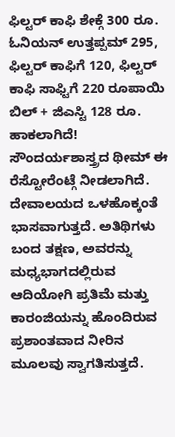ಫಿಲ್ಟರ್ ಕಾಫಿ ಶೇಕ್ಗೆ 300 ರೂ. ಓನಿಯನ್ ಉತ್ತಪ್ಪಮ್ 295, ಫಿಲ್ಟರ್ ಕಾಫಿಗೆ 120, ಫಿಲ್ಟರ್ ಕಾಫಿ ಸಾಫ್ಟಿಗೆ 220 ರೂಪಾಯಿ ಬಿಲ್ + ಜಿಎಸ್ಟಿ 128 ರೂ. ಹಾಕಲಾಗಿದೆ!
ಸೌಂದರ್ಯಶಾಸ್ತ್ರದ ಥೀಮ್ ಈ ರೆಸ್ಟೋರೆಂಟ್ಗೆ ನೀಡಲಾಗಿದೆ. ದೇವಾಲಯದ ಒಳಹೊಕ್ಕಂತೆ ಭಾಸವಾಗುತ್ತದೆ. ಅತಿಥಿಗಳು ಬಂದ ತಕ್ಷಣ, ಅವರನ್ನು ಮಧ್ಯಭಾಗದಲ್ಲಿರುವ ಆದಿಯೋಗಿ ಪ್ರತಿಮೆ ಮತ್ತು ಕಾರಂಜಿಯನ್ನು ಹೊಂದಿರುವ ಪ್ರಶಾಂತವಾದ ನೀರಿನ ಮೂಲವು ಸ್ವಾಗತಿಸುತ್ತದೆ.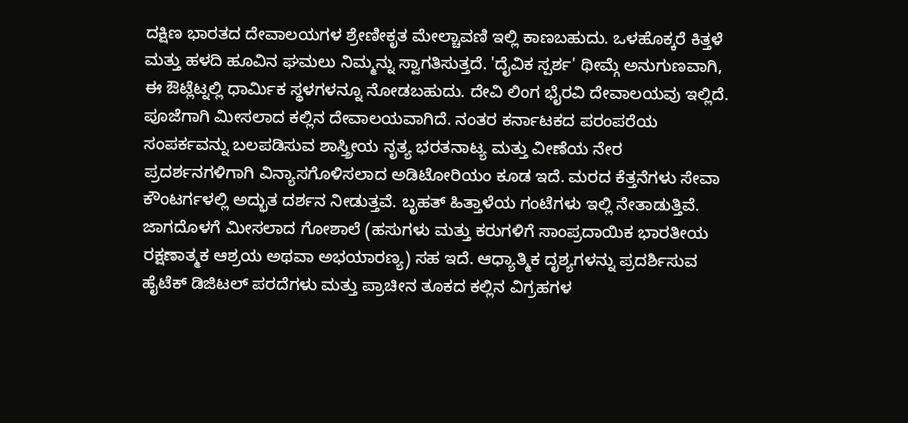ದಕ್ಷಿಣ ಭಾರತದ ದೇವಾಲಯಗಳ ಶ್ರೇಣೀಕೃತ ಮೇಲ್ಚಾವಣಿ ಇಲ್ಲಿ ಕಾಣಬಹುದು. ಒಳಹೊಕ್ಕರೆ ಕಿತ್ತಳೆ ಮತ್ತು ಹಳದಿ ಹೂವಿನ ಘಮಲು ನಿಮ್ಮನ್ನು ಸ್ವಾಗತಿಸುತ್ತದೆ. 'ದೈವಿಕ ಸ್ಪರ್ಶ' ಥೀಮ್ಗೆ ಅನುಗುಣವಾಗಿ, ಈ ಔಟ್ಲೆಟ್ನಲ್ಲಿ ಧಾರ್ಮಿಕ ಸ್ಥಳಗಳನ್ನೂ ನೋಡಬಹುದು. ದೇವಿ ಲಿಂಗ ಭೈರವಿ ದೇವಾಲಯವು ಇಲ್ಲಿದೆ. ಪೂಜೆಗಾಗಿ ಮೀಸಲಾದ ಕಲ್ಲಿನ ದೇವಾಲಯವಾಗಿದೆ. ನಂತರ ಕರ್ನಾಟಕದ ಪರಂಪರೆಯ ಸಂಪರ್ಕವನ್ನು ಬಲಪಡಿಸುವ ಶಾಸ್ತ್ರೀಯ ನೃತ್ಯ ಭರತನಾಟ್ಯ ಮತ್ತು ವೀಣೆಯ ನೇರ ಪ್ರದರ್ಶನಗಳಿಗಾಗಿ ವಿನ್ಯಾಸಗೊಳಿಸಲಾದ ಅಡಿಟೋರಿಯಂ ಕೂಡ ಇದೆ. ಮರದ ಕೆತ್ತನೆಗಳು ಸೇವಾ ಕೌಂಟರ್ಗಳಲ್ಲಿ ಅದ್ಭುತ ದರ್ಶನ ನೀಡುತ್ತವೆ. ಬೃಹತ್ ಹಿತ್ತಾಳೆಯ ಗಂಟೆಗಳು ಇಲ್ಲಿ ನೇತಾಡುತ್ತಿವೆ. ಜಾಗದೊಳಗೆ ಮೀಸಲಾದ ಗೋಶಾಲೆ (ಹಸುಗಳು ಮತ್ತು ಕರುಗಳಿಗೆ ಸಾಂಪ್ರದಾಯಿಕ ಭಾರತೀಯ ರಕ್ಷಣಾತ್ಮಕ ಆಶ್ರಯ ಅಥವಾ ಅಭಯಾರಣ್ಯ) ಸಹ ಇದೆ. ಆಧ್ಯಾತ್ಮಿಕ ದೃಶ್ಯಗಳನ್ನು ಪ್ರದರ್ಶಿಸುವ ಹೈಟೆಕ್ ಡಿಜಿಟಲ್ ಪರದೆಗಳು ಮತ್ತು ಪ್ರಾಚೀನ ತೂಕದ ಕಲ್ಲಿನ ವಿಗ್ರಹಗಳ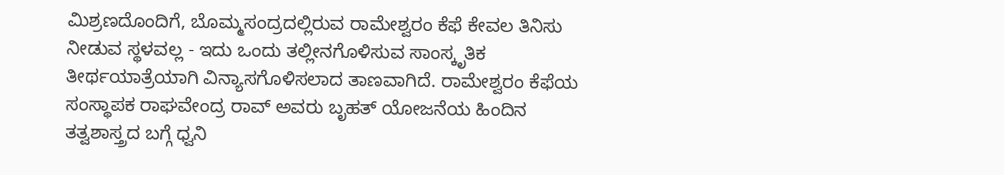ಮಿಶ್ರಣದೊಂದಿಗೆ, ಬೊಮ್ಮಸಂದ್ರದಲ್ಲಿರುವ ರಾಮೇಶ್ವರಂ ಕೆಫೆ ಕೇವಲ ತಿನಿಸು ನೀಡುವ ಸ್ಥಳವಲ್ಲ - ಇದು ಒಂದು ತಲ್ಲೀನಗೊಳಿಸುವ ಸಾಂಸ್ಕೃತಿಕ ತೀರ್ಥಯಾತ್ರೆಯಾಗಿ ವಿನ್ಯಾಸಗೊಳಿಸಲಾದ ತಾಣವಾಗಿದೆ. ರಾಮೇಶ್ವರಂ ಕೆಫೆಯ ಸಂಸ್ಥಾಪಕ ರಾಘವೇಂದ್ರ ರಾವ್ ಅವರು ಬೃಹತ್ ಯೋಜನೆಯ ಹಿಂದಿನ ತತ್ವಶಾಸ್ತ್ರದ ಬಗ್ಗೆ ಧ್ವನಿ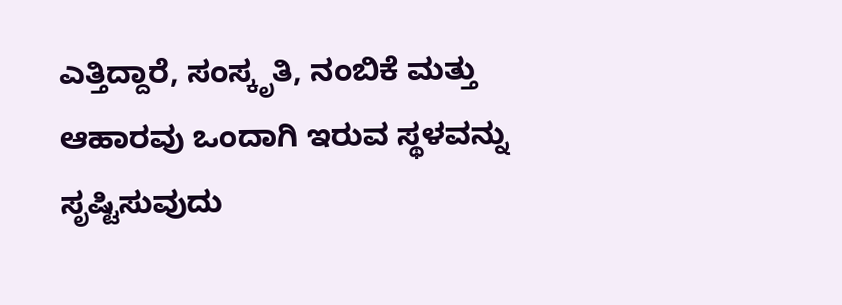ಎತ್ತಿದ್ದಾರೆ, ಸಂಸ್ಕೃತಿ, ನಂಬಿಕೆ ಮತ್ತು ಆಹಾರವು ಒಂದಾಗಿ ಇರುವ ಸ್ಥಳವನ್ನು ಸೃಷ್ಟಿಸುವುದು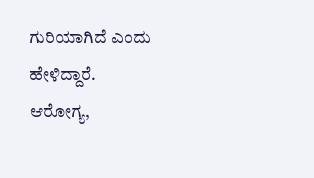ಗುರಿಯಾಗಿದೆ ಎಂದು ಹೇಳಿದ್ದಾರೆ.
ಆರೋಗ್ಯ,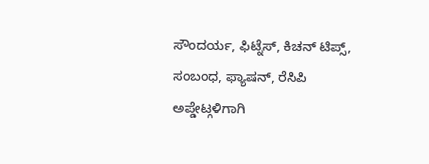ಸೌಂದರ್ಯ, ಫಿಟ್ನೆಸ್, ಕಿಚನ್ ಟಿಪ್ಸ್, ಸಂಬಂಧ, ಫ್ಯಾಷನ್, ರೆಸಿಪಿ ಅಪ್ಡೇಟ್ಗಳಿಗಾಗಿ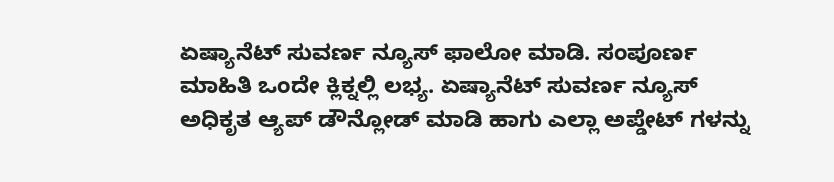ಏಷ್ಯಾನೆಟ್ ಸುವರ್ಣ ನ್ಯೂಸ್ ಫಾಲೋ ಮಾಡಿ. ಸಂಪೂರ್ಣ ಮಾಹಿತಿ ಒಂದೇ ಕ್ಲಿಕ್ನಲ್ಲಿ ಲಭ್ಯ. ಏಷ್ಯಾನೆಟ್ ಸುವರ್ಣ ನ್ಯೂಸ್ ಅಧಿಕೃತ ಆ್ಯಪ್ ಡೌನ್ಲೋಡ್ ಮಾಡಿ ಹಾಗು ಎಲ್ಲಾ ಅಪ್ಡೇಟ್ ಗಳನ್ನು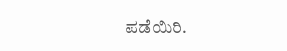ಪಡೆಯಿರಿ.